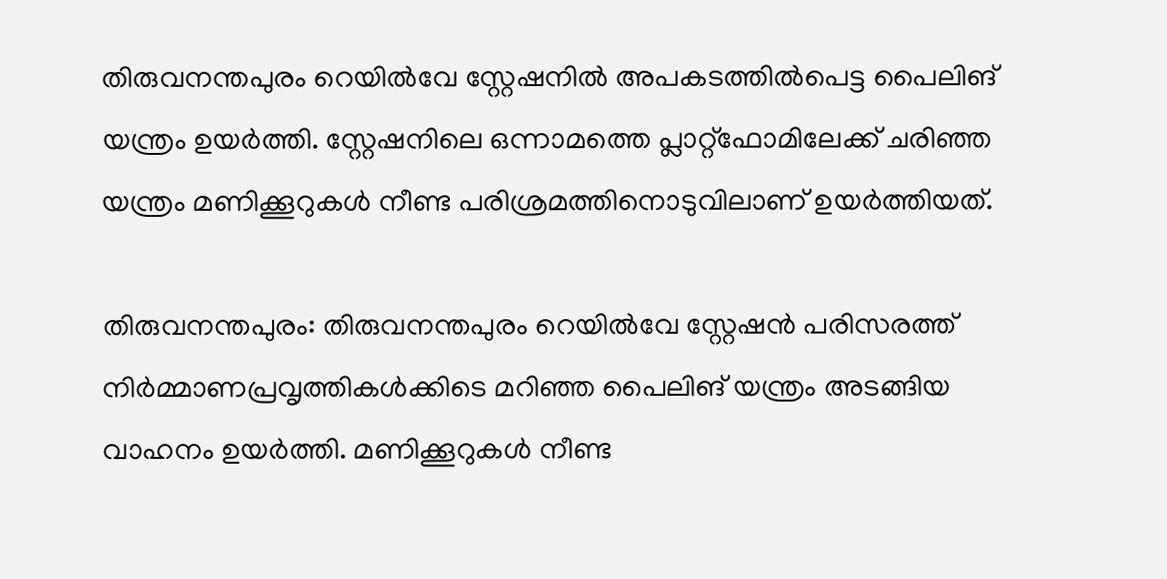തിരുവനന്തപുരം റെയിൽവേ സ്റ്റേഷനിൽ അപകടത്തിൽപെട്ട പൈലിങ് യന്ത്രം ഉയർത്തി. സ്റ്റേഷനിലെ ഒന്നാമത്തെ പ്ലാറ്റ്ഫോമിലേക്ക് ചരിഞ്ഞ യന്ത്രം മണിക്കൂറുകൾ നീണ്ട പരിശ്രമത്തിനൊടുവിലാണ് ഉയർത്തിയത്.

തിരുവനന്തപുരം: തിരുവനന്തപുരം റെയിൽവേ സ്റ്റേഷൻ പരിസരത്ത് നിർമ്മാണപ്രവൃത്തികൾക്കിടെ മറിഞ്ഞ പൈലിങ് യന്ത്രം അടങ്ങിയ വാഹനം ഉയർത്തി. മണിക്കൂറുകൾ നീണ്ട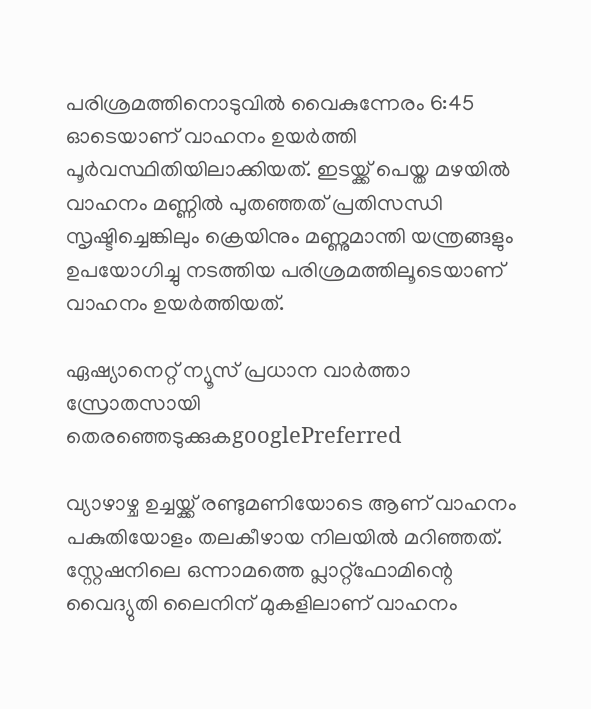പരിശ്രമത്തിനൊടുവിൽ വൈകുന്നേരം 6:45 ഓടെയാണ് വാഹനം ഉയർത്തി പൂർവസ്ഥിതിയിലാക്കിയത്. ഇടയ്ക്ക് പെയ്ത മഴയിൽ വാഹനം മണ്ണിൽ പുതഞ്ഞത് പ്രതിസന്ധി സൃഷ്ടിച്ചെങ്കിലും ക്രെയിനും മണ്ണുമാന്തി യന്ത്രങ്ങളും ഉപയോഗിച്ചു നടത്തിയ പരിശ്രമത്തിലൂടെയാണ് വാഹനം ഉയർത്തിയത്.

ഏഷ്യാനെറ്റ് ന്യൂസ് പ്രധാന വാർത്താ സ്രോതസായി തെരഞ്ഞെടുക്കുകgooglePreferred

വ്യാഴാഴ്ച ഉച്ചയ്ക്ക് രണ്ടുമണിയോടെ ആണ് വാഹനം പകുതിയോളം തലകീഴായ നിലയിൽ മറിഞ്ഞത്. സ്റ്റേഷനിലെ ഒന്നാമത്തെ പ്ലാറ്റ്ഫോമിന്റെ വൈദ്യുതി ലൈനിന് മുകളിലാണ് വാഹനം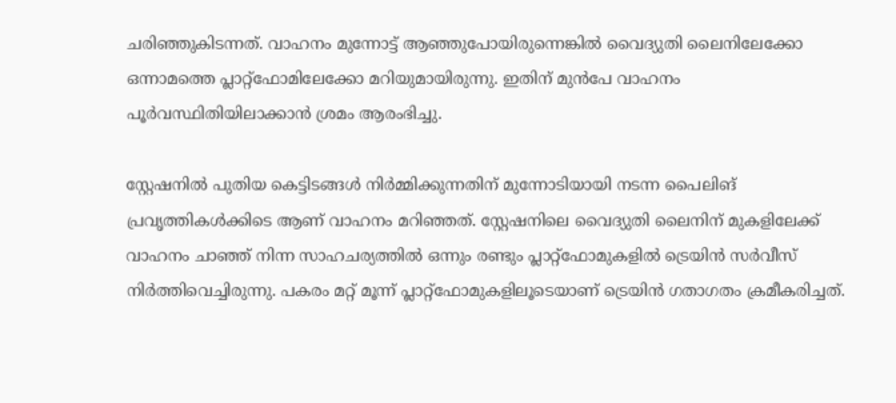ചരിഞ്ഞുകിടന്നത്. വാഹനം മുന്നോട്ട് ആഞ്ഞുപോയിരുന്നെങ്കിൽ വൈദ്യുതി ലൈനിലേക്കോ ഒന്നാമത്തെ പ്ലാറ്റ്ഫോമിലേക്കോ മറിയുമായിരുന്നു. ഇതിന് മുൻപേ വാഹനം പൂർവസ്ഥിതിയിലാക്കാൻ ശ്രമം ആരംഭിച്ചു.

സ്റ്റേഷനിൽ പുതിയ കെട്ടിടങ്ങൾ നിർമ്മിക്കുന്നതിന് മുന്നോടിയായി നടന്ന പൈലിങ് പ്രവൃത്തികൾക്കിടെ ആണ് വാഹനം മറിഞ്ഞത്. സ്റ്റേഷനിലെ വൈദ്യുതി ലൈനിന് മുകളിലേക്ക് വാഹനം ചാഞ്ഞ് നിന്ന സാഹചര്യത്തിൽ ഒന്നും രണ്ടും പ്ലാറ്റ്ഫോമുകളിൽ ട്രെയിൻ സ‍ർവീസ് നിർ‍ത്തിവെച്ചിരുന്നു. പകരം മറ്റ് മൂന്ന് പ്ലാറ്റ്ഫോമുകളിലൂടെയാണ് ട്രെയിൻ ഗതാഗതം ക്രമീകരിച്ചത്.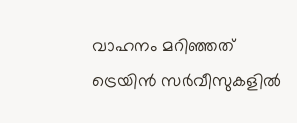വാഹനം മറിഞ്ഞത് ട്രെയിൻ സ‍ർവീസുകളിൽ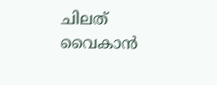ചിലത് വൈകാൻ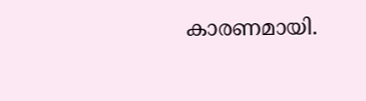കാരണമായി.